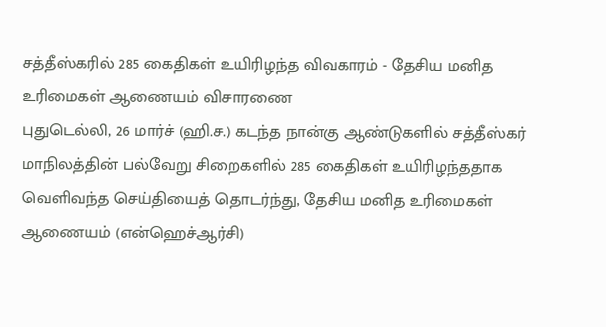சத்தீஸ்கரில் 285 கைதிகள் உயிரிழந்த விவகாரம் - தேசிய மனித உரிமைகள் ஆணையம் விசாரணை
புதுடெல்லி, 26 மார்ச் (ஹி.ச.) கடந்த நான்கு ஆண்டுகளில் சத்தீஸ்கர் மாநிலத்தின் பல்வேறு சிறைகளில் 285 கைதிகள் உயிரிழந்ததாக வெளிவந்த செய்தியைத் தொடர்ந்து, தேசிய மனித உரிமைகள் ஆணையம் (என்ஹெச்ஆர்சி)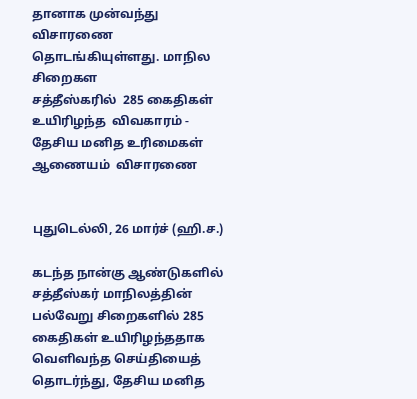தானாக முன்வந்து விசாரணை தொடங்கியுள்ளது. மாநில சிறைகள
சத்தீஸ்கரில்  285 கைதிகள் உயிரிழந்த  விவகாரம் -  தேசிய மனித உரிமைகள் ஆணையம்  விசாரணை


புதுடெல்லி, 26 மார்ச் (ஹி.ச.)

கடந்த நான்கு ஆண்டுகளில் சத்தீஸ்கர் மாநிலத்தின் பல்வேறு சிறைகளில் 285 கைதிகள் உயிரிழந்ததாக வெளிவந்த செய்தியைத் தொடர்ந்து, தேசிய மனித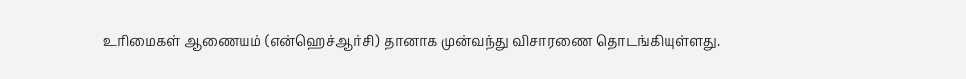உரிமைகள் ஆணையம் (என்ஹெச்ஆர்சி) தானாக முன்வந்து விசாரணை தொடங்கியுள்ளது.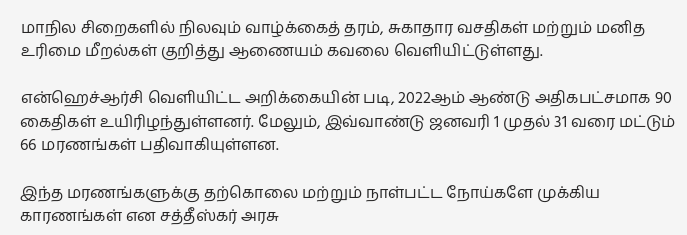மாநில சிறைகளில் நிலவும் வாழ்க்கைத் தரம், சுகாதார வசதிகள் மற்றும் மனித உரிமை மீறல்கள் குறித்து ஆணையம் கவலை வெளியிட்டுள்ளது.

என்ஹெச்ஆர்சி வெளியிட்ட அறிக்கையின் படி, 2022ஆம் ஆண்டு அதிகபட்சமாக 90 கைதிகள் உயிரிழந்துள்ளனர். மேலும், இவ்வாண்டு ஜனவரி 1 முதல் 31 வரை மட்டும் 66 மரணங்கள் பதிவாகியுள்ளன.

இந்த மரணங்களுக்கு தற்கொலை மற்றும் நாள்பட்ட நோய்களே முக்கிய காரணங்கள் என சத்தீஸ்கர் அரசு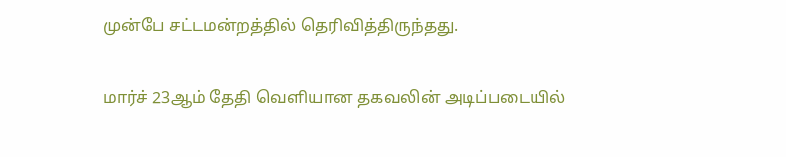முன்பே சட்டமன்றத்தில் தெரிவித்திருந்தது.

மார்ச் 23ஆம் தேதி வெளியான தகவலின் அடிப்படையில்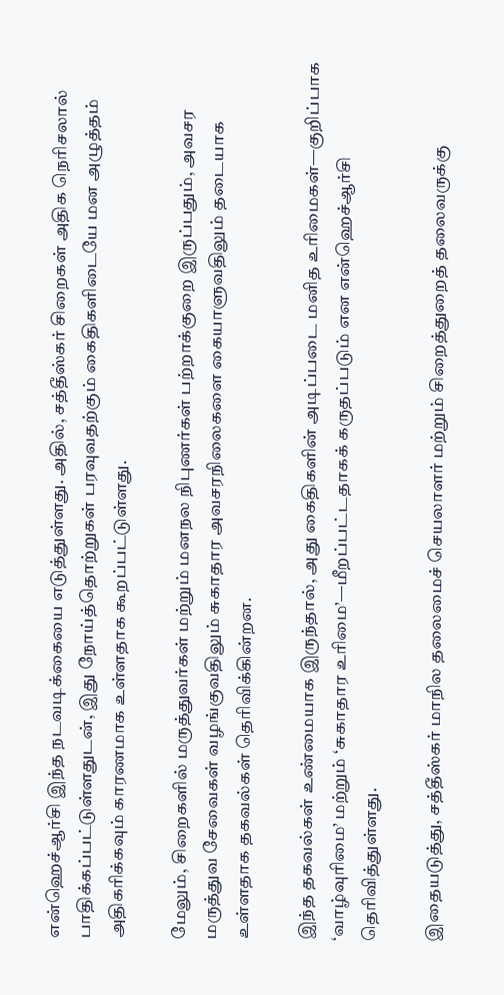என்ஹெச்ஆர்சி இந்த நடவடிக்கையை எடுத்துள்ளது. அதில், சத்தீஸ்கர் சிறைகள் அதிக நெரிசலால் பாதிக்கப்பட்டுள்ளதுடன், இது நோய்த்தொற்றுகள் பரவுவதற்கும் கைதிகளிடையே மன அழுத்தம் அதிகரிக்கவும் காரணமாக உள்ளதாக கூறப்பட்டுள்ளது.

மேலும், சிறைகளில் மருத்துவர்கள் மற்றும் மனநல நிபுணர்கள் பற்றாக்குறை இருப்பதும், அவசர மருத்துவ சேவைகள் வழங்குவதிலும் சுகாதார அவசரநிலைகளை கையாளுவதிலும் தடையாக உள்ளதாக தகவல்கள் தெரிவிக்கின்றன.

இந்த தகவல்கள் உண்மையாக இருந்தால், அது கைதிகளின் அடிப்படை மனித உரிமைகள்—குறிப்பாக ‘வாழ்வுரிமை’ மற்றும் ‘சுகாதார உரிமை’—மீறப்பட்டதாகக் கருதப்படும் என என்ஹெச்ஆர்சி தெரிவித்துள்ளது.

இதையடுத்து, சத்தீஸ்கர் மாநில தலைமைச் செயலாளர் மற்றும் சிறைத்துறைத் தலைவருக்கு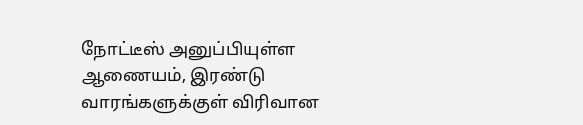நோட்டீஸ் அனுப்பியுள்ள ஆணையம், இரண்டு வாரங்களுக்குள் விரிவான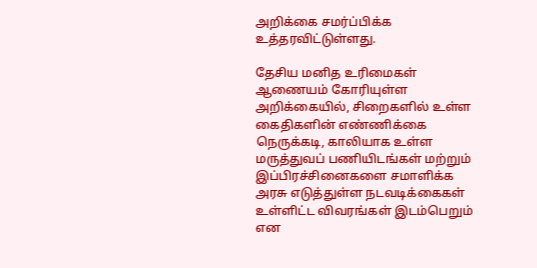அறிக்கை சமர்ப்பிக்க உத்தரவிட்டுள்ளது.

தேசிய மனித உரிமைகள் ஆணையம் கோரியுள்ள அறிக்கையில், சிறைகளில் உள்ள கைதிகளின் எண்ணிக்கை நெருக்கடி, காலியாக உள்ள மருத்துவப் பணியிடங்கள் மற்றும் இப்பிரச்சினைகளை சமாளிக்க அரசு எடுத்துள்ள நடவடிக்கைகள் உள்ளிட்ட விவரங்கள் இடம்பெறும் என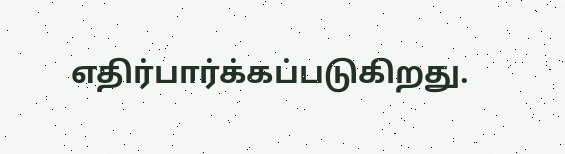எதிர்பார்க்கப்படுகிறது.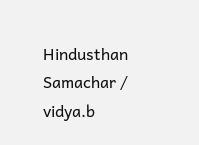Hindusthan Samachar / vidya.b